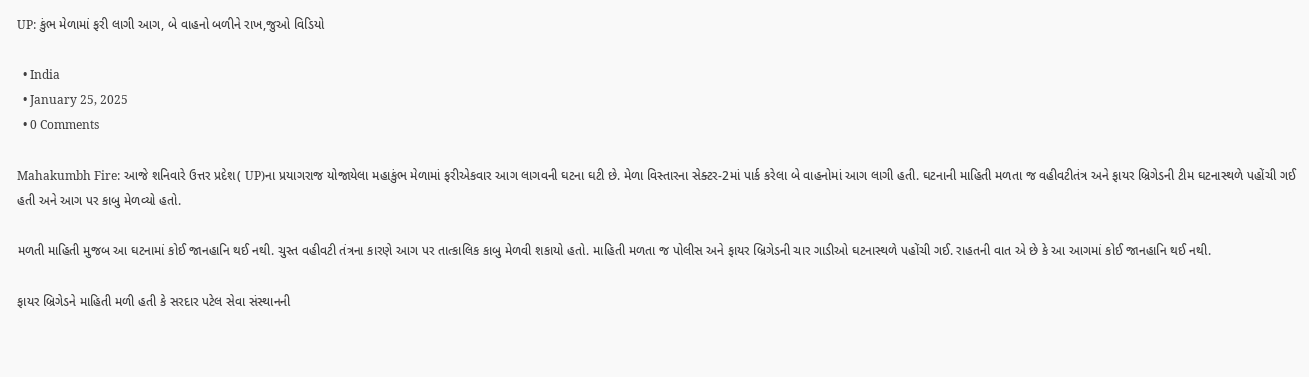UP: કુંભ મેળામાં ફરી લાગી આગ, બે વાહનો બળીને રાખ,જુઓ વિડિયો

  • India
  • January 25, 2025
  • 0 Comments

Mahakumbh Fire: આજે શનિવારે ઉત્તર પ્રદેશ( UP)ના પ્રયાગરાજ યોજાયેલા મહાકુંભ મેળામાં ફરીએકવાર આગ લાગવની ઘટના ઘટી છે. મેળા વિસ્તારના સેક્ટર-2માં પાર્ક કરેલા બે વાહનોમાં આગ લાગી હતી. ઘટનાની માહિતી મળતા જ વહીવટીતંત્ર અને ફાયર બ્રિગેડની ટીમ ઘટનાસ્થળે પહોંચી ગઈ હતી અને આગ પર કાબુ મેળવ્યો હતો.

મળતી માહિતી મુજબ આ ઘટનામાં કોઈ જાનહાનિ થઈ નથી. ચુસ્ત વહીવટી તંત્રના કારણે આગ પર તાત્કાલિક કાબુ મેળવી શકાયો હતો. માહિતી મળતા જ પોલીસ અને ફાયર બ્રિગેડની ચાર ગાડીઓ ઘટનાસ્થળે પહોંચી ગઈ. રાહતની વાત એ છે કે આ આગમાં કોઈ જાનહાનિ થઈ નથી.

ફાયર બ્રિગેડને માહિતી મળી હતી કે સરદાર પટેલ સેવા સંસ્થાનની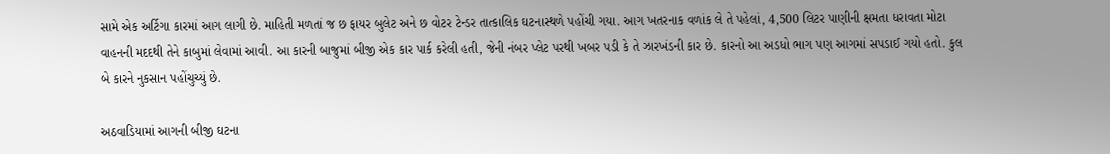સામે એક અર્ટિગા કારમાં આગ લાગી છે. માહિતી મળતાં જ છ ફાયર બુલેટ અને છ વોટર ટેન્ડર તાત્કાલિક ઘટનાસ્થળે પહોંચી ગયા. આગ ખતરનાક વળાંક લે તે પહેલાં, 4,500 લિટર પાણીની ક્ષમતા ધરાવતા મોટા વાહનની મદદથી તેને કાબુમાં લેવામાં આવી. આ કારની બાજુમાં બીજી એક કાર પાર્ક કરેલી હતી, જેની નંબર પ્લેટ પરથી ખબર પડી કે તે ઝારખંડની કાર છે. કારનો આ અડધો ભાગ પણ આગમાં સપડાઈ ગયો હતો. કુલ બે કારને નુકસાન પહોંચુચ્યું છે.

અઠવાડિયામાં આગની બીજી ઘટના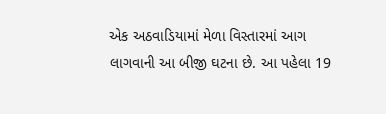એક અઠવાડિયામાં મેળા વિસ્તારમાં આગ લાગવાની આ બીજી ઘટના છે. આ પહેલા 19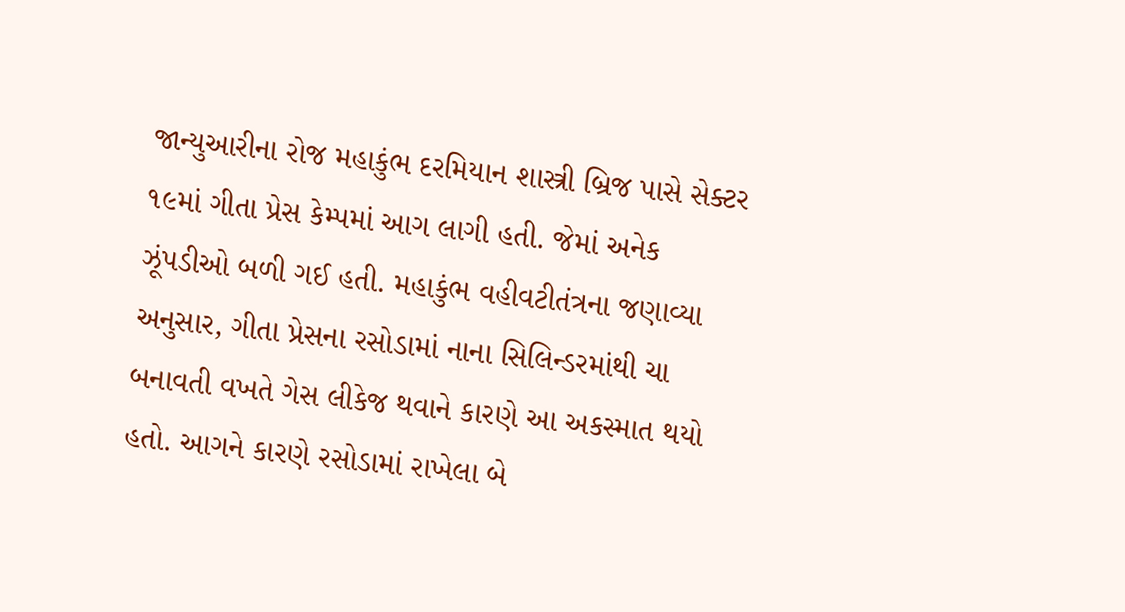જાન્યુઆરીના રોજ મહાકુંભ દરમિયાન શાસ્ત્રી બ્રિજ પાસે સેક્ટર ૧૯માં ગીતા પ્રેસ કેમ્પમાં આગ લાગી હતી. જેમાં અનેક ઝૂંપડીઓ બળી ગઈ હતી. મહાકુંભ વહીવટીતંત્રના જણાવ્યા અનુસાર, ગીતા પ્રેસના રસોડામાં નાના સિલિન્ડરમાંથી ચા બનાવતી વખતે ગેસ લીકેજ થવાને કારણે આ અકસ્માત થયો હતો. આગને કારણે રસોડામાં રાખેલા બે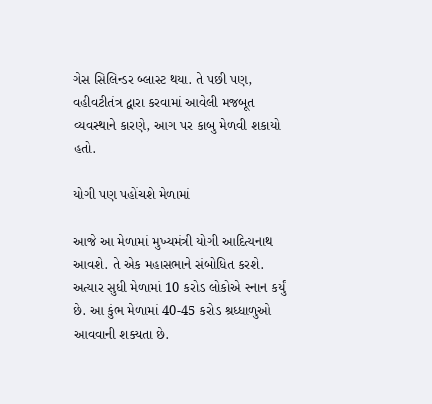ગેસ સિલિન્ડર બ્લાસ્ટ થયા. તે પછી પણ, વહીવટીતંત્ર દ્વારા કરવામાં આવેલી મજબૂત વ્યવસ્થાને કારણે, આગ પર કાબુ મેળવી શકાયો હતો.

યોગી પણ પહોંચશે મેળામાં

આજે આ મેળામાં મુખ્યમંત્રી યોગી આદિત્યનાથ આવશે. તે એક મહાસભાને સંબોધિત કરશે. અત્યાર સુધી મેળામાં 10 કરોડ લોકોએ સ્નાન કર્યું છે. આ કુંભ મેળામાં 40-45 કરોડ શ્રધ્ધાળુઓ આવવાની શક્યતા છે.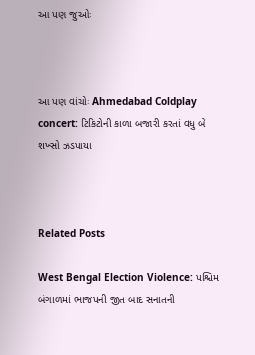આ પણ જુઓઃ



આ પણ વાંચોઃ Ahmedabad Coldplay concert: ટિકિટોની કાળા બજારી કરતાં વધુ બે શખ્સો ઝડપાયા



Related Posts

West Bengal Election Violence: પશ્ચિમ બંગાળમાં ભાજપની જીત બાદ સનાતની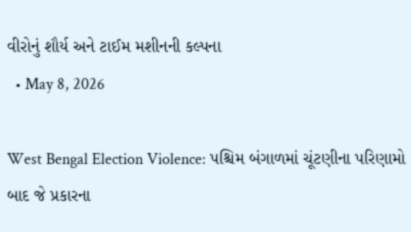વીરોનું શૌર્ય અને ટાઈમ મશીનની કલ્પના
  • May 8, 2026

West Bengal Election Violence: પશ્ચિમ બંગાળમાં ચૂંટણીના પરિણામો બાદ જે પ્રકારના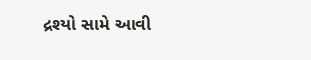દ્રશ્યો સામે આવી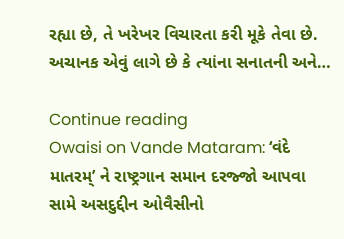રહ્યા છે, તે ખરેખર વિચારતા કરી મૂકે તેવા છે. અચાનક એવું લાગે છે કે ત્યાંના સનાતની અને…

Continue reading
Owaisi on Vande Mataram: ‘વંદે માતરમ્’ ને રાષ્ટ્રગાન સમાન દરજ્જો આપવા સામે અસદુદ્દીન ઓવૈસીનો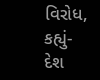વિરોધ, કહ્યું- દેશ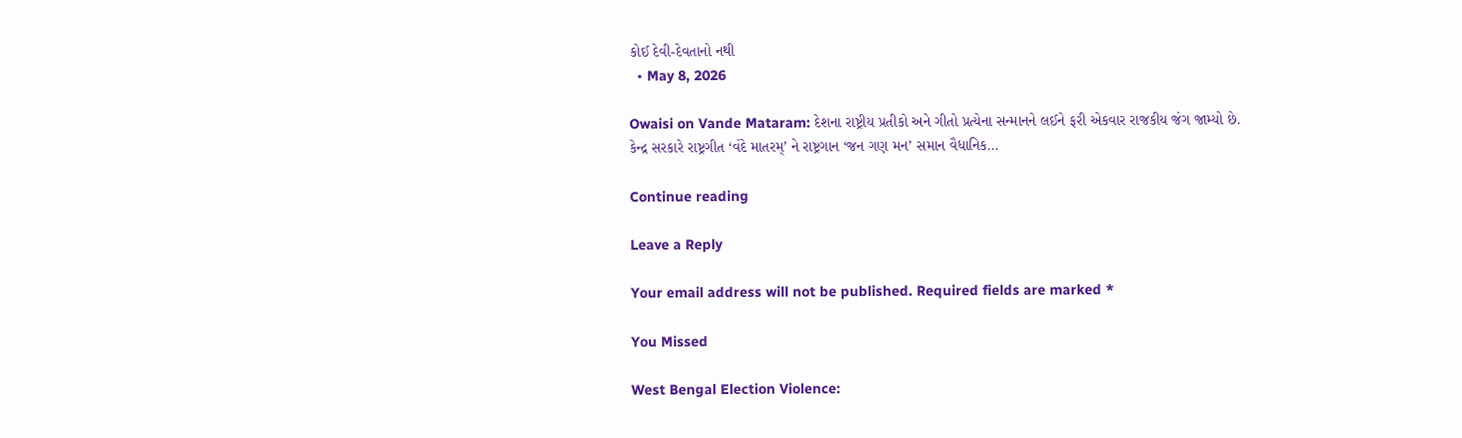કોઈ દેવી-દેવતાનો નથી
  • May 8, 2026

Owaisi on Vande Mataram: દેશના રાષ્ટ્રીય પ્રતીકો અને ગીતો પ્રત્યેના સન્માનને લઈને ફરી એકવાર રાજકીય જંગ જામ્યો છે. કેન્દ્ર સરકારે રાષ્ટ્રગીત ‘વંદે માતરમ્’ ને રાષ્ટ્રગાન ‘જન ગણ મન’ સમાન વૈધાનિક…

Continue reading

Leave a Reply

Your email address will not be published. Required fields are marked *

You Missed

West Bengal Election Violence: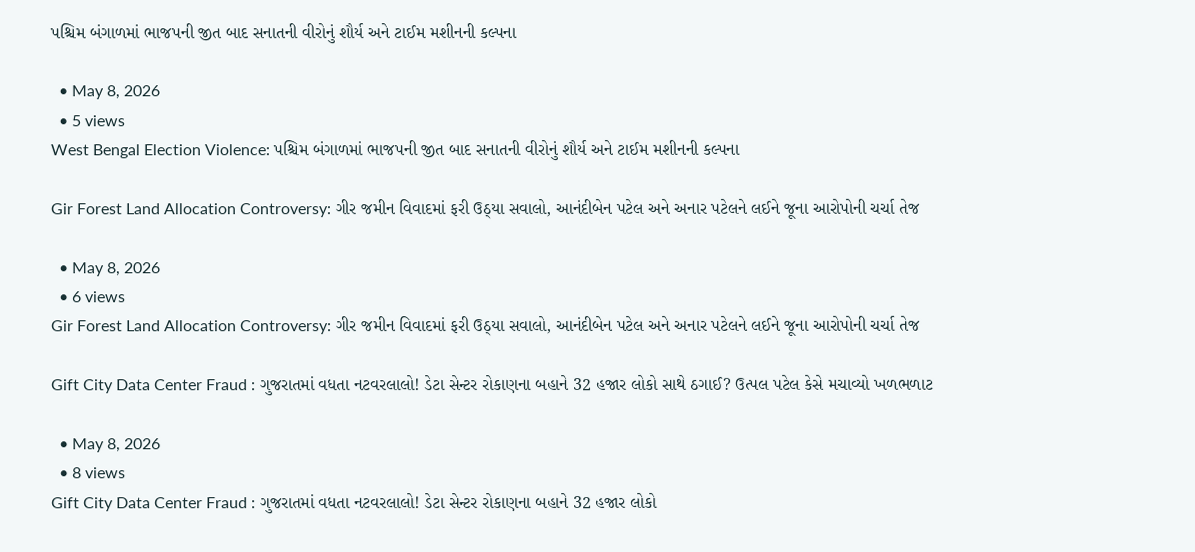પશ્ચિમ બંગાળમાં ભાજપની જીત બાદ સનાતની વીરોનું શૌર્ય અને ટાઈમ મશીનની કલ્પના

  • May 8, 2026
  • 5 views
West Bengal Election Violence: પશ્ચિમ બંગાળમાં ભાજપની જીત બાદ સનાતની વીરોનું શૌર્ય અને ટાઈમ મશીનની કલ્પના

Gir Forest Land Allocation Controversy: ગીર જમીન વિવાદમાં ફરી ઉઠ્યા સવાલો, આનંદીબેન પટેલ અને અનાર પટેલને લઈને જૂના આરોપોની ચર્ચા તેજ

  • May 8, 2026
  • 6 views
Gir Forest Land Allocation Controversy: ગીર જમીન વિવાદમાં ફરી ઉઠ્યા સવાલો, આનંદીબેન પટેલ અને અનાર પટેલને લઈને જૂના આરોપોની ચર્ચા તેજ

Gift City Data Center Fraud : ગુજરાતમાં વધતા નટવરલાલો! ડેટા સેન્ટર રોકાણના બહાને 32 હજાર લોકો સાથે ઠગાઈ? ઉત્પલ પટેલ કેસે મચાવ્યો ખળભળાટ

  • May 8, 2026
  • 8 views
Gift City Data Center Fraud : ગુજરાતમાં વધતા નટવરલાલો! ડેટા સેન્ટર રોકાણના બહાને 32 હજાર લોકો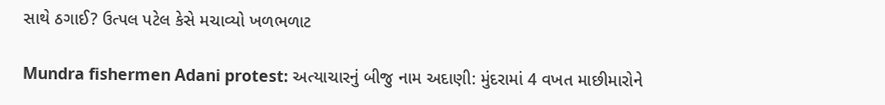સાથે ઠગાઈ? ઉત્પલ પટેલ કેસે મચાવ્યો ખળભળાટ

Mundra fishermen Adani protest: અત્યાચારનું બીજુ નામ અદાણી: મુંદરામાં 4 વખત માછીમારોને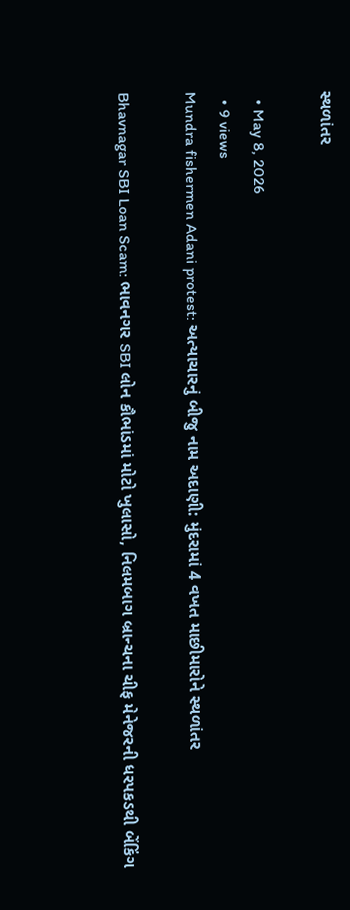સ્થળાંતર

  • May 8, 2026
  • 9 views
Mundra fishermen Adani protest: અત્યાચારનું બીજુ નામ અદાણી: મુંદરામાં 4 વખત માછીમારોને સ્થળાંતર

Bhavnagar SBI Loan Scam: ભાવનગર SBI લોન કૌભાંડમાં મોટો ખુલાસો, નિલમબાગ બ્રાન્ચના ચીફ મેનેજરની ધરપકડથી બેંકિંગ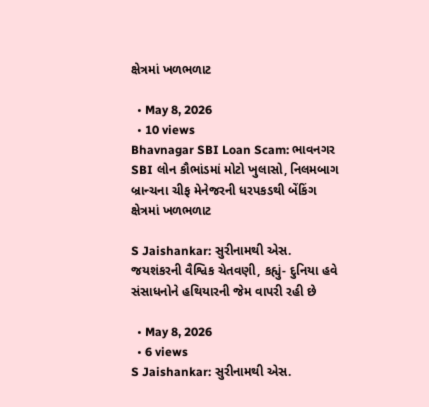ક્ષેત્રમાં ખળભળાટ

  • May 8, 2026
  • 10 views
Bhavnagar SBI Loan Scam: ભાવનગર SBI લોન કૌભાંડમાં મોટો ખુલાસો, નિલમબાગ બ્રાન્ચના ચીફ મેનેજરની ધરપકડથી બેંકિંગ ક્ષેત્રમાં ખળભળાટ

S Jaishankar: સુરીનામથી એસ. જયશંકરની વૈશ્વિક ચેતવણી, કહ્યું- દુનિયા હવે સંસાધનોને હથિયારની જેમ વાપરી રહી છે

  • May 8, 2026
  • 6 views
S Jaishankar: સુરીનામથી એસ.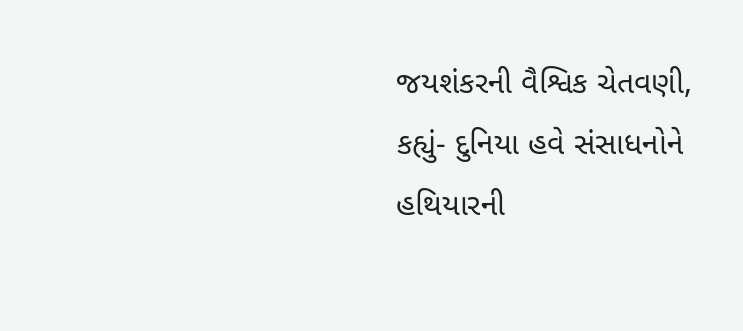જયશંકરની વૈશ્વિક ચેતવણી, કહ્યું- દુનિયા હવે સંસાધનોને હથિયારની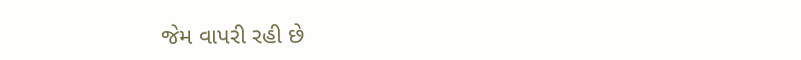જેમ વાપરી રહી છે